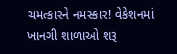ચમત્કારને નમસ્કાર! વેકેશનમાં ખાનગી શાળાઓ શરૂ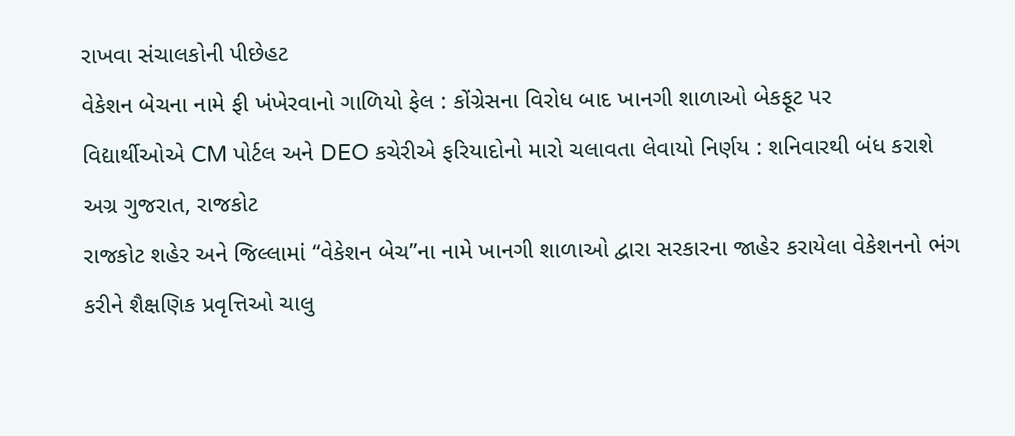રાખવા સંચાલકોની પીછેહટ
વેકેશન બેચના નામે ફી ખંખેરવાનો ગાળિયો ફેલ : કોંગ્રેસના વિરોધ બાદ ખાનગી શાળાઓ બેકફૂટ પર
વિદ્યાર્થીઓએ CM પોર્ટલ અને DEO કચેરીએ ફરિયાદોનો મારો ચલાવતા લેવાયો નિર્ણય : શનિવારથી બંધ કરાશે
અગ્ર ગુજરાત, રાજકોટ
રાજકોટ શહેર અને જિલ્લામાં “વેકેશન બેચ”ના નામે ખાનગી શાળાઓ દ્વારા સરકારના જાહેર કરાયેલા વેકેશનનો ભંગ કરીને શૈક્ષણિક પ્રવૃત્તિઓ ચાલુ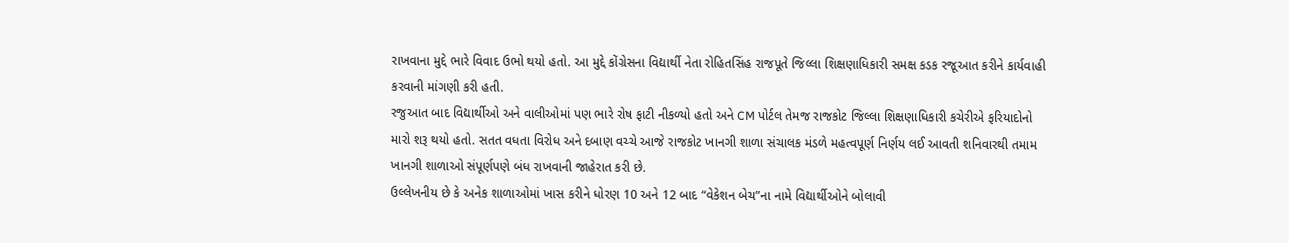રાખવાના મુદ્દે ભારે વિવાદ ઉભો થયો હતો. આ મુદ્દે કોંગ્રેસના વિદ્યાર્થી નેતા રોહિતસિંહ રાજપૂતે જિલ્લા શિક્ષણાધિકારી સમક્ષ કડક રજૂઆત કરીને કાર્યવાહી કરવાની માંગણી કરી હતી.
રજુઆત બાદ વિદ્યાર્થીઓ અને વાલીઓમાં પણ ભારે રોષ ફાટી નીકળ્યો હતો અને CM પોર્ટલ તેમજ રાજકોટ જિલ્લા શિક્ષણાધિકારી કચેરીએ ફરિયાદોનો મારો શરૂ થયો હતો. સતત વધતા વિરોધ અને દબાણ વચ્ચે આજે રાજકોટ ખાનગી શાળા સંચાલક મંડળે મહત્વપૂર્ણ નિર્ણય લઈ આવતી શનિવારથી તમામ ખાનગી શાળાઓ સંપૂર્ણપણે બંધ રાખવાની જાહેરાત કરી છે.
ઉલ્લેખનીય છે કે અનેક શાળાઓમાં ખાસ કરીને ધોરણ 10 અને 12 બાદ “વેકેશન બેચ”ના નામે વિદ્યાર્થીઓને બોલાવી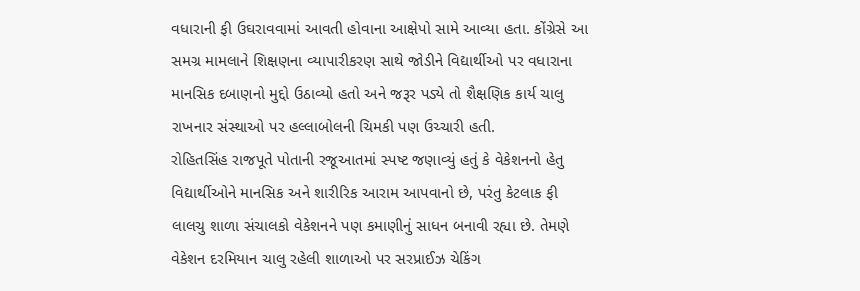વધારાની ફી ઉઘરાવવામાં આવતી હોવાના આક્ષેપો સામે આવ્યા હતા. કોંગ્રેસે આ સમગ્ર મામલાને શિક્ષણના વ્યાપારીકરણ સાથે જોડીને વિદ્યાર્થીઓ પર વધારાના માનસિક દબાણનો મુદ્દો ઉઠાવ્યો હતો અને જરૂર પડ્યે તો શૈક્ષણિક કાર્ય ચાલુ રાખનાર સંસ્થાઓ પર હલ્લાબોલની ચિમકી પણ ઉચ્ચારી હતી.
રોહિતસિંહ રાજપૂતે પોતાની રજૂઆતમાં સ્પષ્ટ જણાવ્યું હતું કે વેકેશનનો હેતુ વિદ્યાર્થીઓને માનસિક અને શારીરિક આરામ આપવાનો છે, પરંતુ કેટલાક ફી લાલચુ શાળા સંચાલકો વેકેશનને પણ કમાણીનું સાધન બનાવી રહ્યા છે. તેમણે વેકેશન દરમિયાન ચાલુ રહેલી શાળાઓ પર સરપ્રાઈઝ ચેકિંગ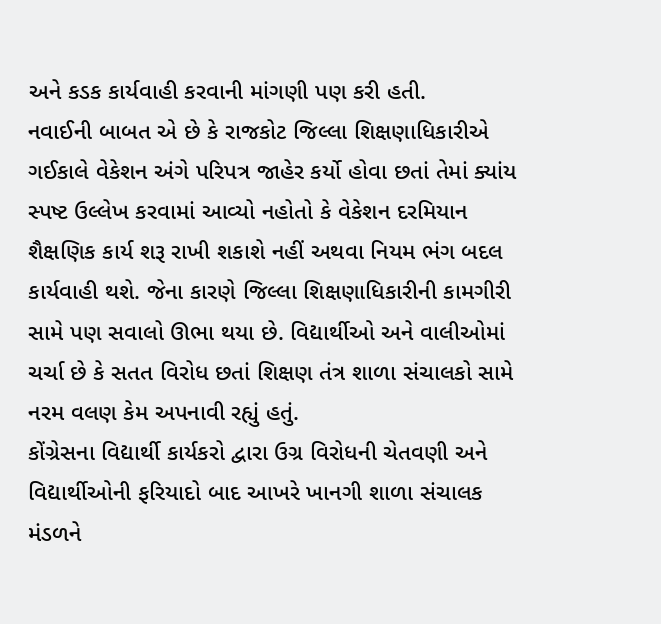અને કડક કાર્યવાહી કરવાની માંગણી પણ કરી હતી.
નવાઈની બાબત એ છે કે રાજકોટ જિલ્લા શિક્ષણાધિકારીએ ગઈકાલે વેકેશન અંગે પરિપત્ર જાહેર કર્યો હોવા છતાં તેમાં ક્યાંય સ્પષ્ટ ઉલ્લેખ કરવામાં આવ્યો નહોતો કે વેકેશન દરમિયાન શૈક્ષણિક કાર્ય શરૂ રાખી શકાશે નહીં અથવા નિયમ ભંગ બદલ કાર્યવાહી થશે. જેના કારણે જિલ્લા શિક્ષણાધિકારીની કામગીરી સામે પણ સવાલો ઊભા થયા છે. વિદ્યાર્થીઓ અને વાલીઓમાં ચર્ચા છે કે સતત વિરોધ છતાં શિક્ષણ તંત્ર શાળા સંચાલકો સામે નરમ વલણ કેમ અપનાવી રહ્યું હતું.
કોંગ્રેસના વિદ્યાર્થી કાર્યકરો દ્વારા ઉગ્ર વિરોધની ચેતવણી અને વિદ્યાર્થીઓની ફરિયાદો બાદ આખરે ખાનગી શાળા સંચાલક મંડળને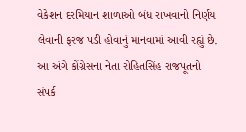વેકેશન દરમિયાન શાળાઓ બંધ રાખવાનો નિર્ણય લેવાની ફરજ પડી હોવાનું માનવામાં આવી રહ્યું છે.
આ અંગે કોંગ્રેસના નેતા રોહિતસિંહ રાજપૂતનો સંપર્ક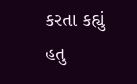કરતા કહ્યું હતુ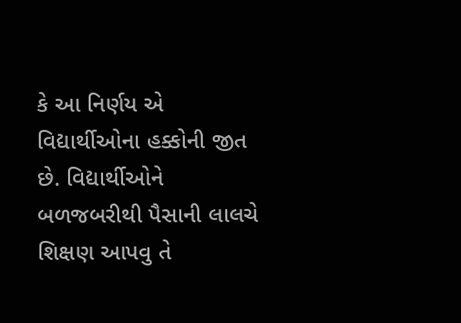કે આ નિર્ણય એ વિદ્યાર્થીઓના હક્કોની જીત છે. વિદ્યાર્થીઓને બળજબરીથી પૈસાની લાલચે શિક્ષણ આપવુ તે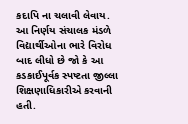કદાપિ ના ચલાવી લેવાય. આ નિર્ણય સંચાલક મંડળે વિદ્યાર્થીઓના ભારે વિરોધ બાદ લીધો છે જો કે આ કડકાઈપૂર્વક સ્પષ્ટતા જીલ્લા શિક્ષણાધિકારીએ કરવાની હતી.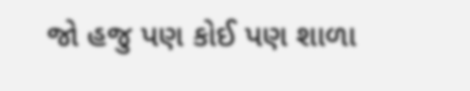જો હજુ પણ કોઈ પણ શાળા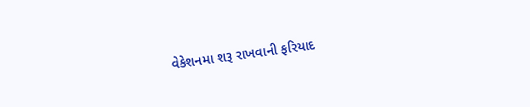વેકેશનમા શરૂ રાખવાની ફરિયાદ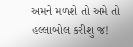અમને મળશે તો અમે તો હલ્લાબોલ કરીશુ જ!